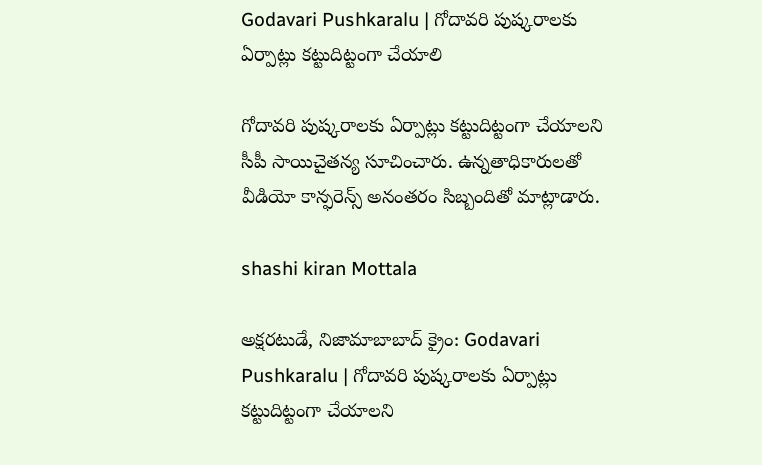Godavari Pushkaralu | గోదావరి పుష్కరాలకు ఏర్పాట్లు కట్టుదిట్టంగా చేయాలి

గోదావరి పుష్కరాలకు ఏర్పాట్లు కట్టుదిట్టంగా చేయాలని సీపీ సాయిచైతన్య సూచించారు. ఉన్నతాధికారులతో వీడియో కాన్ఫరెన్స్ అనంతరం సిబ్బందితో మాట్లాడారు.

shashi kiran Mottala

అక్షరటుడే, నిజామాబాబాద్ క్రైం: Godavari Pushkaralu | గోదావరి పుష్కరాలకు ఏర్పాట్లు కట్టుదిట్టంగా చేయాలని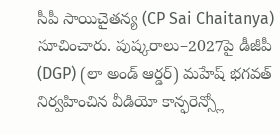సీపీ సాయిచైతన్య (CP Sai Chaitanya) సూచించారు. పుష్కరాలు–2027పై డీజీపీ (DGP) (లా అండ్ ఆర్డర్) మహేష్ భగవత్ నిర్వహించిన వీడియో కాన్ఫరెన్స్లో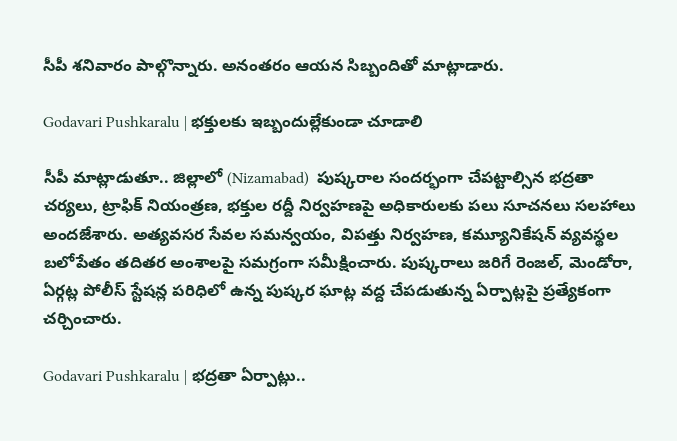సీపీ శనివారం పాల్గొన్నారు. అనంతరం ఆయన సిబ్బందితో మాట్లాడారు.

Godavari Pushkaralu | భక్తులకు ఇబ్బందుల్లేకుండా చూడాలి

సీపీ మాట్లాడుతూ.. జిల్లాలో (Nizamabad)  పుష్కరాల సందర్భంగా చేపట్టాల్సిన భద్రతా చర్యలు, ట్రాఫిక్ నియంత్రణ, భక్తుల రద్దీ నిర్వహణపై అధికారులకు పలు సూచనలు సలహాలు అందజేశారు. అత్యవసర సేవల సమన్వయం, విపత్తు నిర్వహణ, కమ్యూనికేషన్ వ్యవస్థల బలోపేతం తదితర అంశాలపై సమగ్రంగా సమీక్షించారు. పుష్కరాలు జరిగే రెంజల్, మెండోరా, ఏర్గట్ల పోలీస్ స్టేషన్ల పరిధిలో ఉన్న పుష్కర ఘాట్ల వద్ద చేపడుతున్న ఏర్పాట్లపై ప్రత్యేకంగా చర్చించారు.

Godavari Pushkaralu | భద్రతా ఏర్పాట్లు..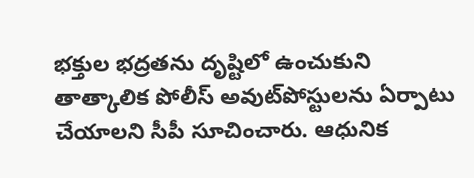భక్తుల భద్రతను దృష్టిలో ఉంచుకుని తాత్కాలిక పోలీస్ అవుట్‌పోస్టులను ఏర్పాటు చేయాలని సీపీ సూచించారు. ఆధునిక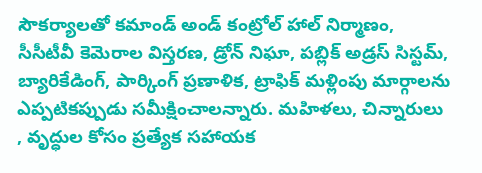సౌకర్యాలతో కమాండ్ అండ్ కంట్రోల్ హాల్ నిర్మాణం, సీసీటీవీ కెమెరాల విస్తరణ, డ్రోన్ నిఘా, పబ్లిక్ అడ్రస్ సిస్టమ్, బ్యారికేడింగ్, పార్కింగ్ ప్రణాళిక, ట్రాఫిక్ మళ్లింపు మార్గాలను ఎప్పటికప్పుడు సమీక్షించాలన్నారు. మహిళలు, చిన్నారులు , వృద్ధుల కోసం ప్రత్యేక సహాయక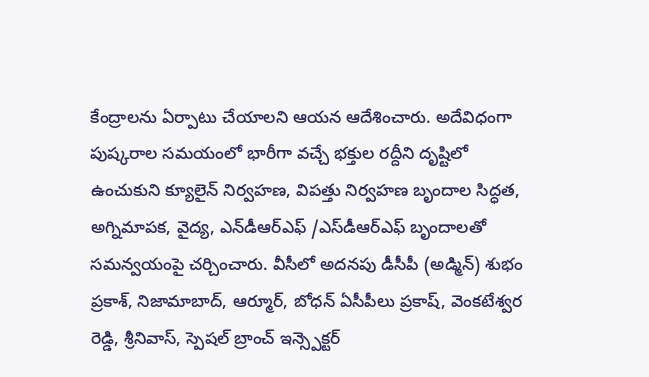కేంద్రాలను ఏర్పాటు చేయాలని ఆయన ఆదేశించారు. అదేవిధంగా పుష్కరాల సమయంలో భారీగా వచ్చే భక్తుల రద్దీని దృష్టిలో ఉంచుకుని క్యూలైన్ నిర్వహణ, విపత్తు నిర్వహణ బృందాల సిద్ధత, అగ్నిమాపక, వైద్య, ఎన్‌డీఆర్‌ఎఫ్ /ఎస్‌డీఆర్‌ఎఫ్ బృందాలతో సమన్వయంపై చర్చించారు. వీసీలో అదనపు డీసీపీ (అడ్మిన్) శుభం ప్రకాశ్, నిజామాబాద్, ఆర్మూర్, బోధన్ ఏసీపీలు ప్రకాష్, వెంకటేశ్వర రెడ్డి, శ్రీనివాస్, స్పెషల్ బ్రాంచ్ ఇన్స్పెక్టర్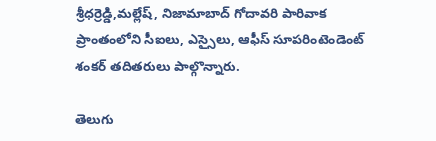శ్రీధర్రెడ్డి,మల్లేష్, నిజామాబాద్ గోదావరి పారివాక ప్రాంతంలోని సీఐలు, ఎస్సైలు, ఆఫీస్ సూపరింటెండెంట్ శంకర్ తదితరులు పాల్గొన్నారు.

తెలుగు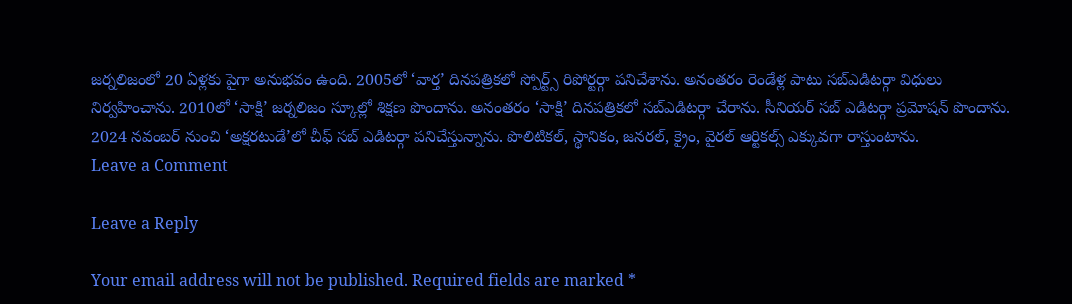జర్నలిజంలో 20 ఏళ్లకు పైగా అనుభవం ఉంది. 2005లో ‘వార్త’ దినపత్రికలో స్పోర్ట్స్ రిపోర్టర్గా పనిచేశాను. అనంతరం రెండేళ్ల పాటు సబ్ఎడిటర్గా విధులు నిర్వహించాను. 2010లో ‘సాక్షి’ జర్నలిజం స్కూల్లో శిక్షణ పొందాను. అనంతరం ‘సాక్షి’ దినపత్రికలో సబ్ఎడిటర్గా చేరాను. సీనియర్ సబ్ ఎడిటర్గా ప్రమోషన్ పొందాను. 2024 నవంబర్ నుంచి ‘అక్షరటుడే’లో చీఫ్ సబ్ ఎడిటర్గా పనిచేస్తున్నాను. పొలిటికల్, స్థానికం, జనరల్, క్రైం, వైరల్ ఆర్టికల్స్ ఎక్కువగా రాస్తుంటాను.
Leave a Comment

Leave a Reply

Your email address will not be published. Required fields are marked *